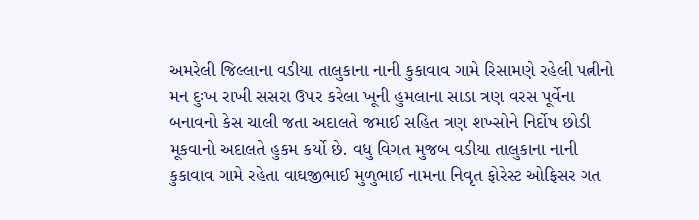અમરેલી જિલ્લાના વડીયા તાલુકાના નાની કુકાવાવ ગામે રિસામણે રહેલી પત્નીનો મન દુઃખ રાખી સસરા ઉપર કરેલા ખૂની હુમલાના સાડા ત્રણ વરસ પૂર્વેના બનાવનો કેસ ચાલી જતા અદાલતે જમાઈ સહિત ત્રણ શખ્સોને નિર્દોષ છોડી મૂકવાનો અદાલતે હુકમ કર્યો છે. વધુ વિગત મુજબ વડીયા તાલુકાના નાની કુકાવાવ ગામે રહેતા વાઘજીભાઈ મુળુભાઈ નામના નિવૃત ફોરેસ્ટ ઓફિસર ગત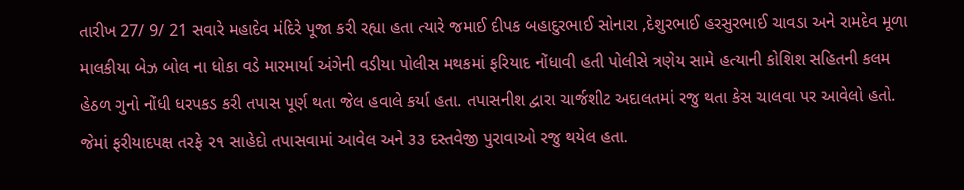તારીખ 27/ 9/ 21 સવારે મહાદેવ મંદિરે પૂજા કરી રહ્યા હતા ત્યારે જમાઈ દીપક બહાદુરભાઈ સોનારા ,દેશુરભાઈ હરસુરભાઈ ચાવડા અને રામદેવ મૂળા માલકીયા બેઝ બોલ ના ધોકા વડે મારમાર્યા અંગેની વડીયા પોલીસ મથકમાં ફરિયાદ નોંધાવી હતી પોલીસે ત્રણેય સામે હત્યાની કોશિશ સહિતની કલમ હેઠળ ગુનો નોંધી ધરપકડ કરી તપાસ પૂર્ણ થતા જેલ હવાલે કર્યા હતા. તપાસનીશ દ્વારા ચાર્જશીટ અદાલતમાં રજુ થતા કેસ ચાલવા પર આવેલો હતો. જેમાં ફરીયાદપક્ષ તરફે ૨૧ સાહેદો તપાસવામાં આવેલ અને ૩૩ દસ્તવેજી પુરાવાઓ રજુ થયેલ હતા.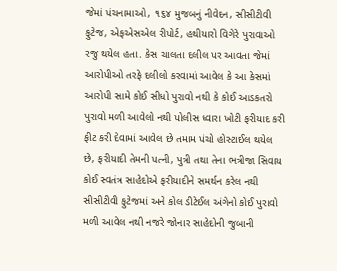જેમાં પંચનામાઓ, ૧૬૪ મુજબનું નીવેદન, સીસીટીવી ફુટેજ, એફએસએલ રીપોર્ટ, હથીયારો વિગેરે પુરાવાઓ રજુ થયેલ હતા. કેસ ચાલતા દલીલ પર આવતા જેમાં આરોપીઓ તરફે દલીલો કરવામાં આવેલ કે આ કેસમાં આરોપી સામે કોઈ સીધો પુરાવો નથી કે કોઈ આડકતરો પુરાવો મળી આવેલો નથી પોલીસ ધ્વારા ખોટી ફરીયાદ કરી ફીટ કરી દેવામાં આવેલ છે તમામ પંચો હોસ્ટાઈલ થયેલ છે, ફરીયાદી તેમની પત્ની, પુત્રી તથા તેના ભત્રીજા સિવાય કોઈ સ્વતંત્ર સાહેદોએ ફરીયાદીને સમર્થન કરેલ નથી સીસીટીવી ફુટેજમાં અને કોલ ડીટેઈલ અંગેનો કોઈ પુરાવો મળી આવેલ નથી નજરે જોનાર સાહેદોની જુબાની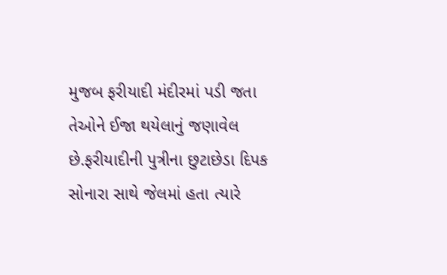મુજબ ફરીયાદી મંદીરમાં પડી જતા તેઓને ઈજા થયેલાનું જણાવેલ છે.ફરીયાદીની પુત્રીના છુટાછેડા દિપક સોનારા સાથે જેલમાં હતા ત્યારે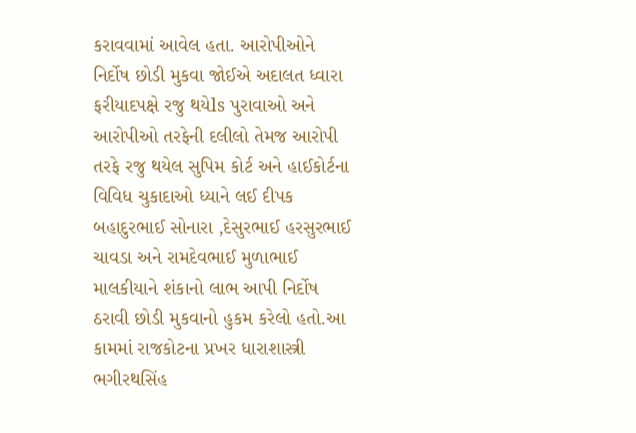કરાવવામાં આવેલ હતા. આરોપીઓને નિર્દોષ છોડી મુકવા જોઈએ અદાલત ધ્વારા ફરીયાદપક્ષે રજુ થયેls પુરાવાઓ અને આરોપીઓ તરફેની દલીલો તેમજ આરોપી તરફે રજુ થયેલ સુપિમ કોર્ટ અને હાઈકોર્ટના વિવિધ ચુકાદાઓ ધ્યાને લઈ દીપક બહાદુરભાઈ સોનારા ,દેસુરભાઈ હરસુરભાઈ ચાવડા અને રામદેવભાઈ મુળાભાઈ માલકીયાને શંકાનો લાભ આપી નિર્દોષ ઠરાવી છોડી મુકવાનો હુકમ કરેલો હતો.આ કામમાં રાજકોટના પ્રખર ધારાશાસ્ત્રી ભગીરથસિંહ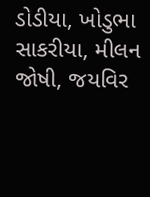ડોડીયા, ખોડુભા સાકરીયા, મીલન જોષી, જયવિર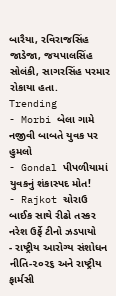બારૈયા, રવિરાજસિંહ જાડેજા, જયપાલસિંહ સોલંકી, સાગરસિંહ પરમાર રોકાયા હતા.
Trending
- Morbi બેલા ગામે નજીવી બાબતે યુવક પર હુમલો
- Gondal પીપળીયામાં યુવકનું શંકાસ્પદ મોત!
- Rajkot ચોરાઉ બાઈક સાથે રીઢો તસ્કર નરેશ ઉર્ફે ટીનો ઝડપાયો
- રાષ્ટ્રીય આરોગ્ય સંશોધન નીતિ-૨૦૨૬ અને રાષ્ટ્રીય ફાર્મસી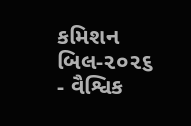કમિશન બિલ-૨૦૨૬
- વૈશ્વિક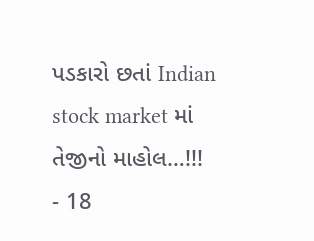પડકારો છતાં Indian stock market માં તેજીનો માહોલ…!!!
- 18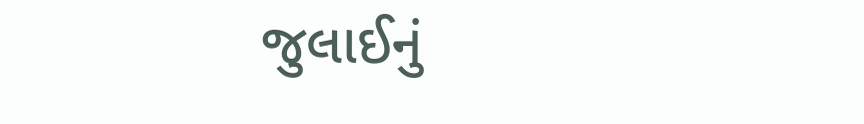જુલાઈનું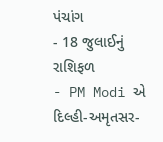પંચાંગ
- 18 જુલાઈનું રાશિફળ
- PM Modi એ દિલ્હી-અમૃતસર-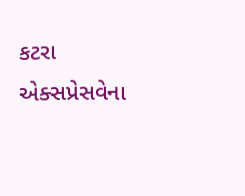કટરા એક્સપ્રેસવેના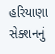હરિયાણા સેક્શનનું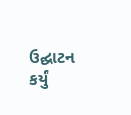ઉદ્ઘાટન કર્યું